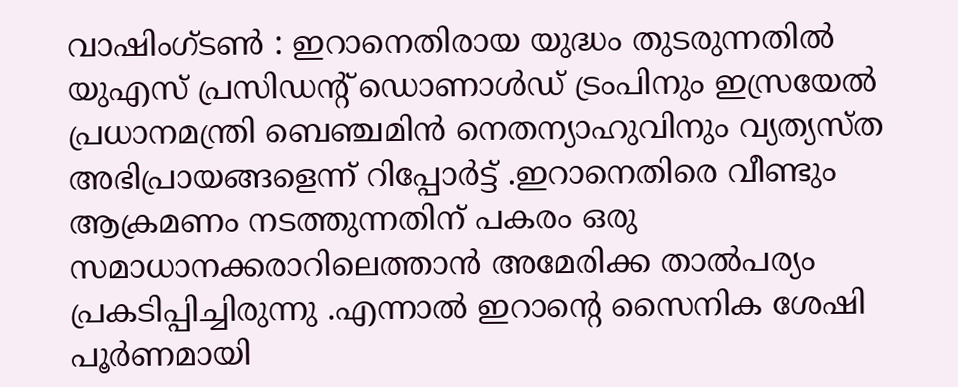വാഷിംഗ്ടൺ : ഇറാനെതിരായ യുദ്ധം തുടരുന്നതിൽ യുഎസ് പ്രസിഡന്റ് ഡൊണാൾഡ് ട്രംപിനും ഇസ്രയേൽ പ്രധാനമന്ത്രി ബെഞ്ചമിൻ നെതന്യാഹുവിനും വ്യത്യസ്ത അഭിപ്രായങ്ങളെന്ന് റിപ്പോർട്ട് .ഇറാനെതിരെ വീണ്ടും ആക്രമണം നടത്തുന്നതിന് പകരം ഒരു സമാധാനക്കരാറിലെത്താൻ അമേരിക്ക താൽപര്യം പ്രകടിപ്പിച്ചിരുന്നു .എന്നാൽ ഇറാന്റെ സൈനിക ശേഷി പൂർണമായി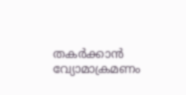തകർക്കാൻ വ്യോമാക്രമണം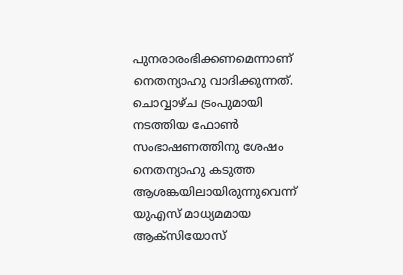പുനരാരംഭിക്കണമെന്നാണ് നെതന്യാഹു വാദിക്കുന്നത്.
ചൊവ്വാഴ്ച ട്രംപുമായി നടത്തിയ ഫോൺ സംഭാഷണത്തിനു ശേഷം നെതന്യാഹു കടുത്ത ആശങ്കയിലായിരുന്നുവെന്ന് യുഎസ് മാധ്യമമായ ആക്സിയോസ്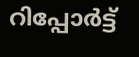റിപ്പോർട്ട്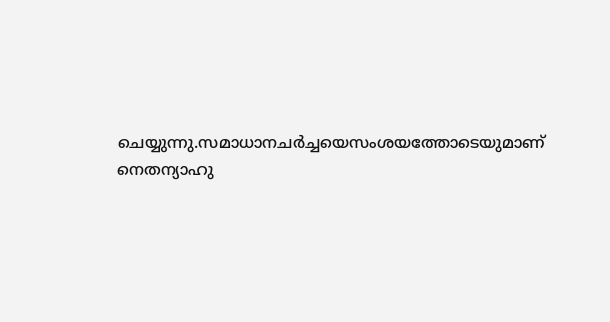ചെയ്യുന്നു.സമാധാനചർച്ചയെസംശയത്തോടെയുമാണ് നെതന്യാഹു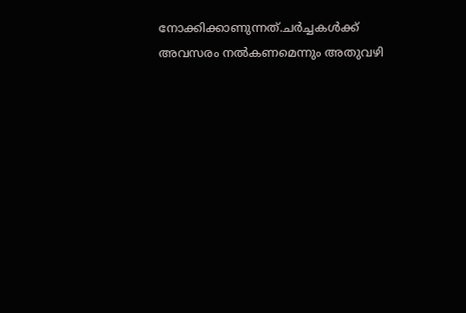നോക്കിക്കാണുന്നത്.ചർച്ചകൾക്ക് അവസരം നൽകണമെന്നും അതുവഴി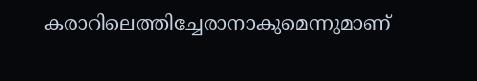കരാറിലെത്തിച്ചേരാനാകുമെന്നുമാണ്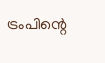ട്രംപിന്റെ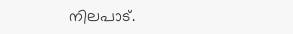നിലപാട്.